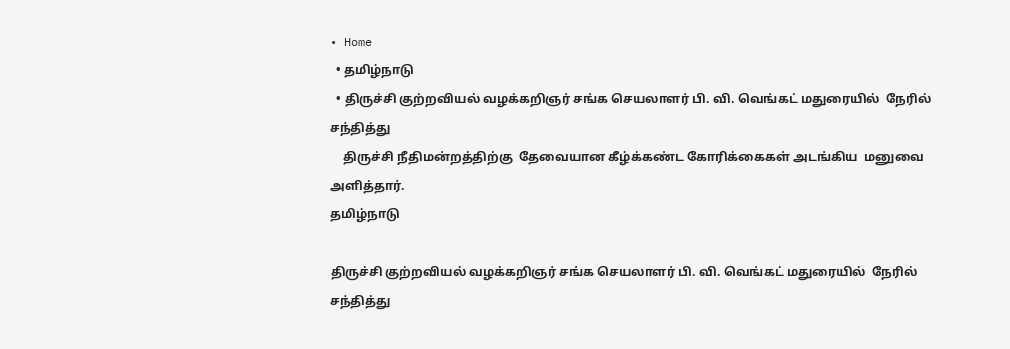• Home
  • தமிழ்நாடு
  • திருச்சி குற்றவியல் வழக்கறிஞர் சங்க செயலாளர் பி. வி. வெங்கட் மதுரையில்  நேரில் சந்தித்து
    திருச்சி நீதிமன்றத்திற்கு  தேவையான கீழ்க்கண்ட கோரிக்கைகள் அடங்கிய  மனுவை அளித்தார்.
தமிழ்நாடு

திருச்சி குற்றவியல் வழக்கறிஞர் சங்க செயலாளர் பி. வி. வெங்கட் மதுரையில்  நேரில் சந்தித்து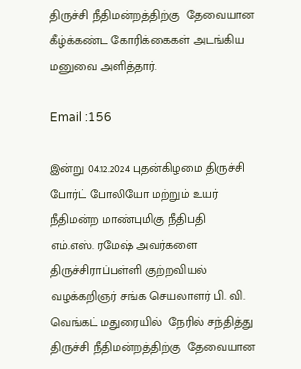திருச்சி நீதிமன்றத்திற்கு  தேவையான கீழ்க்கண்ட கோரிக்கைகள் அடங்கிய  மனுவை அளித்தார்.

Email :156

இன்று 04.12.2024 புதன்கிழமை திருச்சி போர்ட் போலியோ மற்றும் உயர் நீதிமன்ற மாண்புமிகு நீதிபதி
எம்.எஸ். ரமேஷ் அவர்களை
திருச்சிராப்பள்ளி குற்றவியல் வழக்கறிஞர் சங்க செயலாளர் பி. வி. வெங்கட் மதுரையில்  நேரில் சந்தித்து
திருச்சி நீதிமன்றத்திற்கு  தேவையான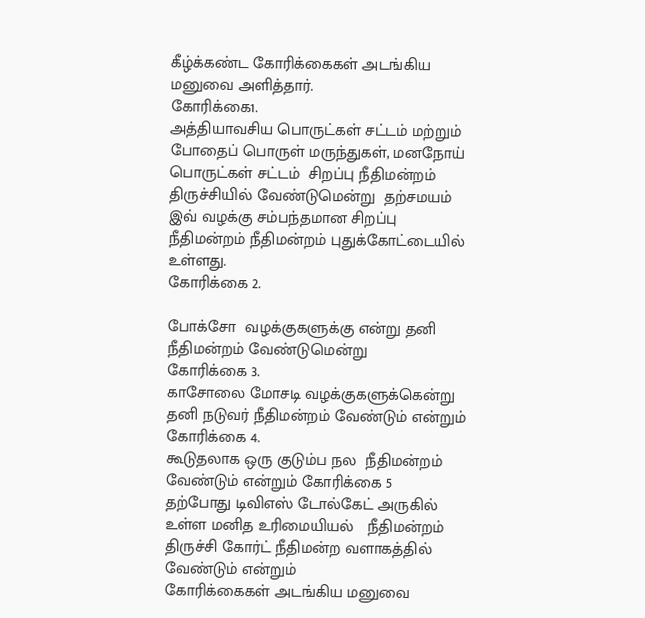கீழ்க்கண்ட கோரிக்கைகள் அடங்கிய  மனுவை அளித்தார்.
கோரிக்கை1.
அத்தியாவசிய பொருட்கள் சட்டம் மற்றும் போதைப் பொருள் மருந்துகள், மனநோய் பொருட்கள் சட்டம்  சிறப்பு நீதிமன்றம் திருச்சியில் வேண்டுமென்று  தற்சமயம்  இவ் வழக்கு சம்பந்தமான சிறப்பு நீதிமன்றம் நீதிமன்றம் புதுக்கோட்டையில் உள்ளது.
கோரிக்கை 2.

போக்சோ  வழக்குகளுக்கு என்று தனி நீதிமன்றம் வேண்டுமென்று
கோரிக்கை 3.
காசோலை மோசடி வழக்குகளுக்கென்று தனி நடுவர் நீதிமன்றம் வேண்டும் என்றும்
கோரிக்கை 4.
கூடுதலாக ஒரு குடும்ப நல  நீதிமன்றம் வேண்டும் என்றும் கோரிக்கை 5
தற்போது டிவிஎஸ் டோல்கேட் அருகில் உள்ள மனித உரிமையியல்   நீதிமன்றம் திருச்சி கோர்ட் நீதிமன்ற வளாகத்தில் வேண்டும் என்றும்
கோரிக்கைகள் அடங்கிய மனுவை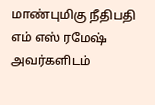மாண்புமிகு நீதிபதி எம் எஸ் ரமேஷ் அவர்களிடம்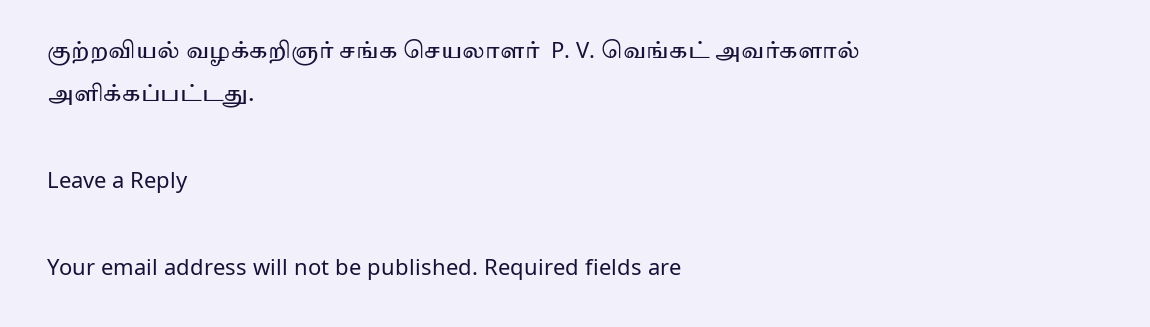குற்றவியல் வழக்கறிஞர் சங்க செயலாளர்  P. V. வெங்கட் அவர்களால் அளிக்கப்பட்டது.

Leave a Reply

Your email address will not be published. Required fields are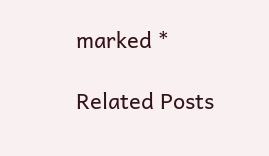marked *

Related Posts